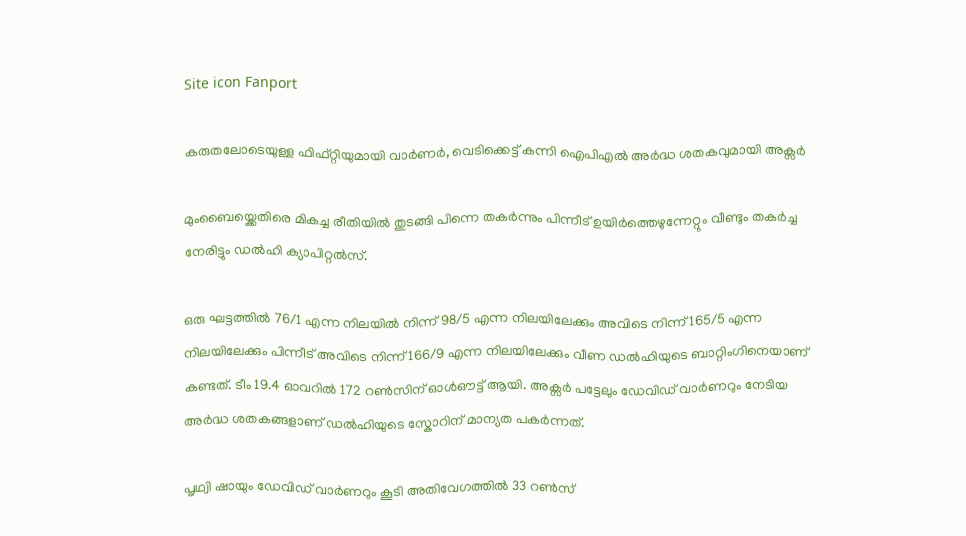Site icon Fanport

കരുതലോടെയുള്ള ഫിഫ്റ്റിയുമായി വാര്‍ണര്‍, വെടിക്കെട്ട് കന്നി ഐപിഎൽ അര്‍ദ്ധ ശതകവുമായി അക്സര്‍

മുംബൈയ്ക്കെതിരെ മികച്ച രീതിയിൽ തുടങ്ങി പിന്നെ തകര്‍ന്നും പിന്നീട് ഉയിര്‍ത്തെഴുന്നേറ്റും വീണ്ടും തകര്‍ച്ച നേരിട്ടും ഡൽഹി ക്യാപിറ്റൽസ്.

ഒരു ഘട്ടത്തിൽ 76/1 എന്ന നിലയിൽ നിന്ന് 98/5 എന്ന നിലയിലേക്കും അവിടെ നിന്ന് 165/5 എന്ന നിലയിലേക്കും പിന്നീട് അവിടെ നിന്ന് 166/9 എന്ന നിലയിലേക്കും വീണ ഡൽഹിയുടെ ബാറ്റിംഗിനെയാണ് കണ്ടത്. ടീം 19.4 ഓവറിൽ 172 റൺസിന് ഓള്‍ഔട്ട് ആയി. അക്സര്‍ പട്ടേലും ഡേവിഡ് വാര്‍ണറും നേടിയ അര്‍ദ്ധ ശതകങ്ങളാണ് ഡൽഹിയുടെ സ്കോറിന് മാന്യത പകര്‍ന്നത്.

പൃഥ്വി ഷായും ഡേവിഡ് വാര്‍ണറും കൂടി അതിവേഗത്തിൽ 33 റൺസ്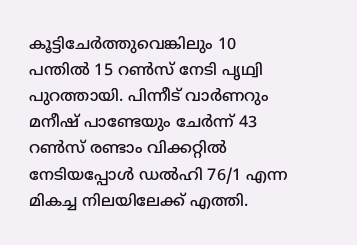കൂട്ടിചേര്‍ത്തുവെങ്കിലും 10 പന്തിൽ 15 റൺസ് നേടി പൃഥ്വി പുറത്തായി. പിന്നീട് വാര്‍ണറും മനീഷ് പാണ്ടേയും ചേര്‍ന്ന് 43 റൺസ് രണ്ടാം വിക്കറ്റിൽ നേടിയപ്പോള്‍ ഡൽഹി 76/1 എന്ന മികച്ച നിലയിലേക്ക് എത്തി.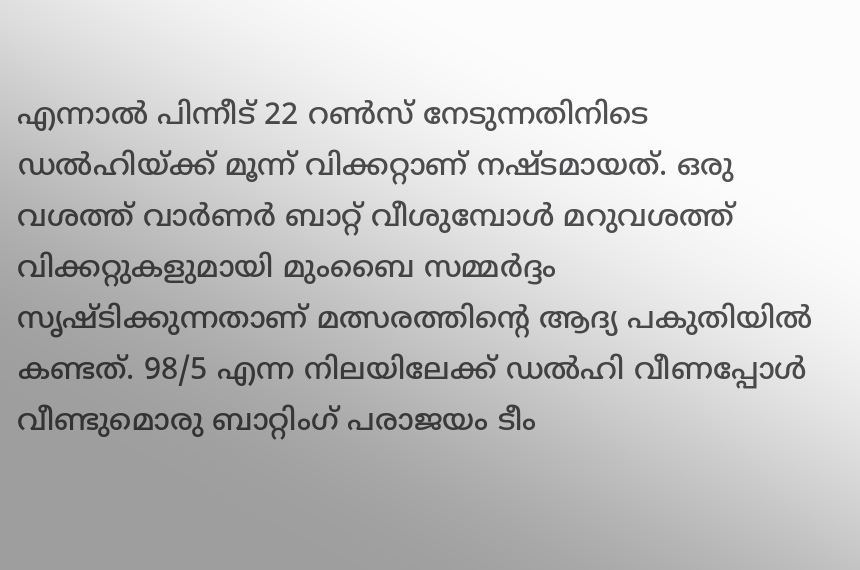എന്നാൽ പിന്നീട് 22 റൺസ് നേടുന്നതിനിടെ ഡൽഹിയ്ക്ക് മൂന്ന് വിക്കറ്റാണ് നഷ്ടമായത്. ഒരു വശത്ത് വാര്‍ണര്‍ ബാറ്റ് വീശുമ്പോള്‍ മറുവശത്ത് വിക്കറ്റുകളുമായി മുംബൈ സമ്മര്‍ദ്ദം സൃഷ്ടിക്കുന്നതാണ് മത്സരത്തിന്റെ ആദ്യ പകുതിയിൽ കണ്ടത്. 98/5 എന്ന നിലയിലേക്ക് ഡൽഹി വീണപ്പോള്‍ വീണ്ടുമൊരു ബാറ്റിംഗ് പരാജയം ടീം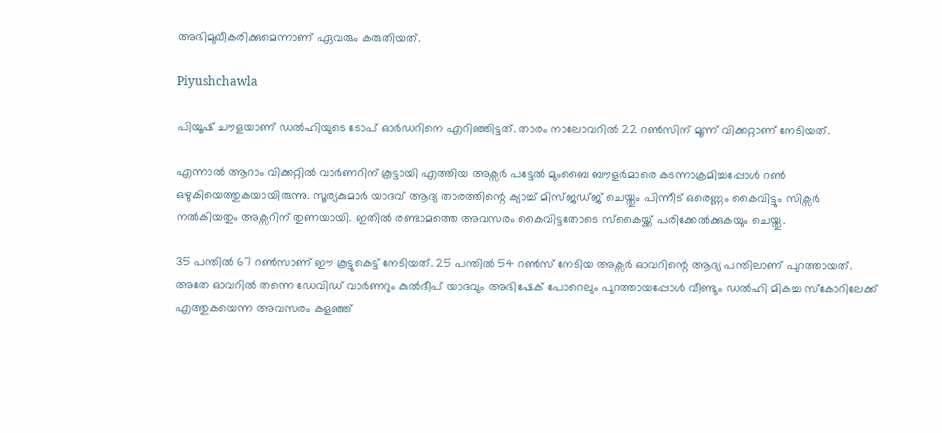അഭിമുഖീകരിക്കുമെന്നാണ് ഏവരും കരുതിയത്.

Piyushchawla

പിയൂഷ് ചൗളയാണ് ഡൽഹിയുടെ ടോപ് ഓര്‍ഡറിനെ എറിഞ്ഞിട്ടത്. താരം നാലോവറിൽ 22 റൺസിന് മൂന്ന് വിക്കറ്റാണ് നേടിയത്.

എന്നാൽ ആറാം വിക്കറ്റിൽ വാര്‍ണറിന് കൂട്ടായി എത്തിയ അക്സര്‍ പട്ടേൽ മുംബൈ ബൗളര്‍മാരെ കടന്നാക്രമിച്ചപ്പോള്‍ റൺ ഒഴുകിയെത്തുകയായിരുന്നു. സൂര്യകുമാര്‍ യാദവ് ആദ്യ താരത്തിന്റെ ക്യാച്ച് മിസ്ജഡ്ജ് ചെയ്തും പിന്നീട് ഒരെണ്ണം കൈവിട്ടും സിക്സര്‍ നൽകിയതും അക്സറിന് തുണയായി. ഇതിൽ രണ്ടാമത്തെ അവസരം കൈവിട്ടതോടെ സ്കൈയ്ക്ക് പരിക്കേൽക്കുകയും ചെയ്തു.

35 പന്തിൽ 67 റൺസാണ് ഈ കൂട്ടുകെട്ട് നേടിയത്. 25 പന്തിൽ 54 റൺസ് നേടിയ അക്സര്‍ ഓവറിന്റെ ആദ്യ പന്തിലാണ് പുറത്തായത്. അതേ ഓവറിൽ തന്നെ ഡേവിഡ് വാര്‍ണറും കുൽദീപ് യാദവും അഭിഷേക് പോറെലും പുറത്തായപ്പോള്‍ വീണ്ടും ഡൽഹി മികച്ച സ്കോറിലേക്ക് എത്തുകയെന്ന അവസരം കളഞ്ഞ്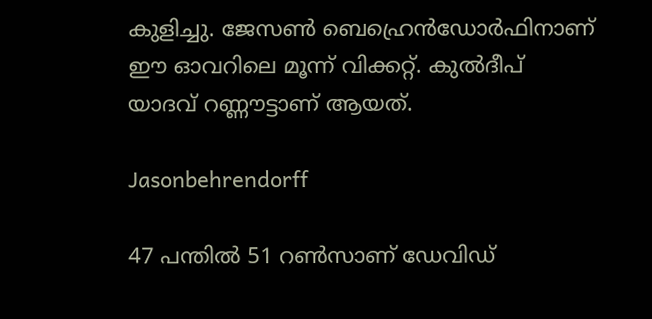കുളിച്ചു. ജേസൺ ബെഹ്രെന്‍ഡോര്‍ഫിനാണ് ഈ ഓവറിലെ മൂന്ന് വിക്കറ്റ്. കുൽദീപ് യാദവ് റണ്ണൗട്ടാണ് ആയത്.

Jasonbehrendorff

47 പന്തിൽ 51 റൺസാണ് ഡേവിഡ്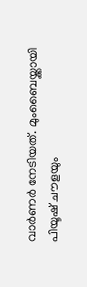വാര്‍ണര്‍ നേടിയത്. മുംബൈയ്ക്കായി പിയൂഷ് ചൗളയും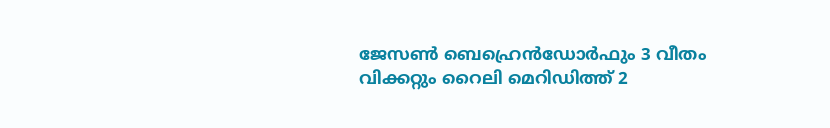ജേസൺ ബെഹ്രെന്‍ഡോര്‍ഫും 3 വീതം വിക്കറ്റും റൈലി മെറിഡിത്ത് 2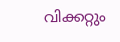വിക്കറ്റും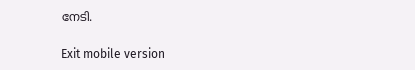നേടി.

Exit mobile version